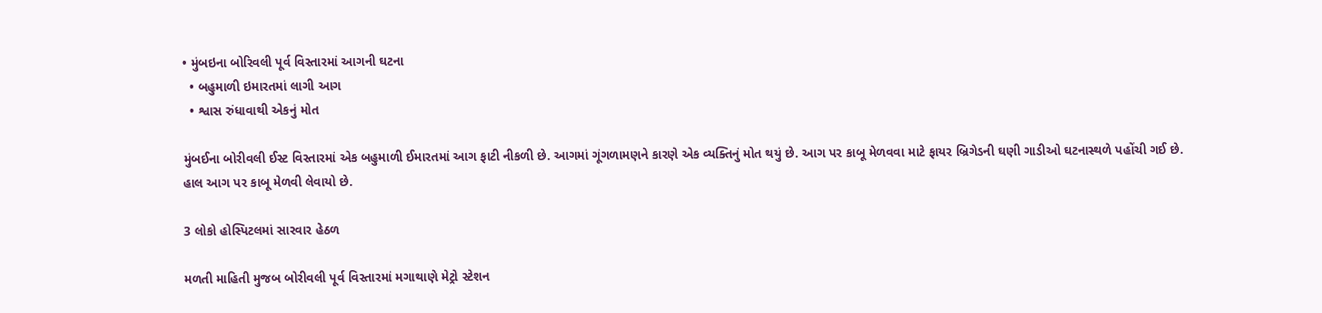• મુંબઇના બોરિવલી પૂર્વ વિસ્તારમાં આગની ઘટના
  • બહુમાળી ઇમારતમાં લાગી આગ
  • શ્વાસ રુંધાવાથી એકનું મોત

મુંબઈના બોરીવલી ઈસ્ટ વિસ્તારમાં એક બહુમાળી ઈમારતમાં આગ ફાટી નીકળી છે. આગમાં ગૂંગળામણને કારણે એક વ્યક્તિનું મોત થયું છે. આગ પર કાબૂ મેળવવા માટે ફાયર બ્રિગેડની ઘણી ગાડીઓ ઘટનાસ્થળે પહોંચી ગઈ છે. હાલ આગ પર કાબૂ મેળવી લેવાયો છે.

3 લોકો હોસ્પિટલમાં સારવાર હેઠળ

મળતી માહિતી મુજબ બોરીવલી પૂર્વ વિસ્તારમાં મગાથાણે મેટ્રો સ્ટેશન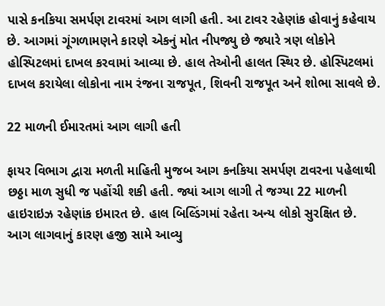પાસે કનકિયા સમર્પણ ટાવરમાં આગ લાગી હતી. આ ટાવર રહેણાંક હોવાનું કહેવાય છે. આગમાં ગૂંગળામણને કારણે એકનું મોત નીપજ્યુ છે જ્યારે ત્રણ લોકોને હોસ્પિટલમાં દાખલ કરવામાં આવ્યા છે. હાલ તેઓની હાલત સ્થિર છે. હોસ્પિટલમાં દાખલ કરાયેલા લોકોના નામ રંજના રાજપૂત, શિવની રાજપૂત અને શોભા સાવલે છે.

22 માળની ઈમારતમાં આગ લાગી હતી

ફાયર વિભાગ દ્વારા મળતી માહિતી મુજબ આગ કનકિયા સમર્પણ ટાવરના પહેલાથી છઠ્ઠા માળ સુધી જ પહોંચી શકી હતી. જ્યાં આગ લાગી તે જગ્યા 22 માળની હાઇરાઇઝ રહેણાંક ઇમારત છે. હાલ બિલ્ડિંગમાં રહેતા અન્ય લોકો સુરક્ષિત છે. આગ લાગવાનું કારણ હજી સામે આવ્યુ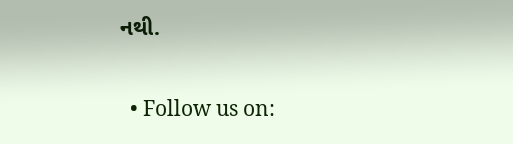નથી.


  • Follow us on: